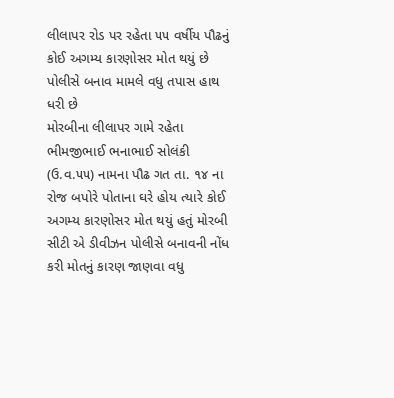લીલાપર રોડ પર રહેતા ૫૫ વર્ષીય પૌઢનું કોઈ અગમ્ય કારણોસર મોત થયું છે પોલીસે બનાવ મામલે વધુ તપાસ હાથ ધરી છે
મોરબીના લીલાપર ગામે રહેતા ભીમજીભાઈ ભનાભાઈ સોલંકી (ઉ.વ.૫૫) નામના પૌઢ ગત તા. ૧૪ ના રોજ બપોરે પોતાના ઘરે હોય ત્યારે કોઈ અગમ્ય કારણોસર મોત થયું હતું મોરબી સીટી એ ડીવીઝન પોલીસે બનાવની નોંધ કરી મોતનું કારણ જાણવા વધુ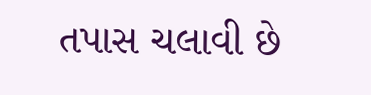તપાસ ચલાવી છે